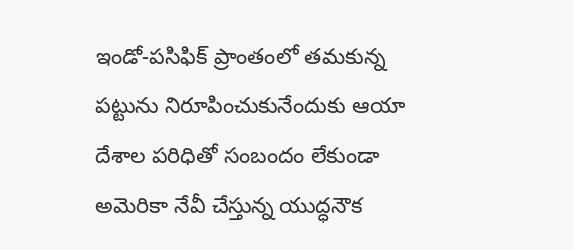ఇండో-పసిఫిక్ ప్రాంతంలో తమకున్న పట్టును నిరూపించుకునేందుకు ఆయా దేశాల పరిధితో సంబందం లేకుండా అమెరికా నేవీ చేస్తున్న యుద్ధనౌక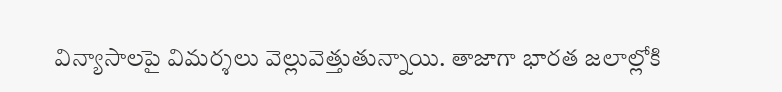విన్యాసాలపై విమర్శలు వెల్లువెత్తుతున్నాయి. తాజాగా భారత జలాల్లోకి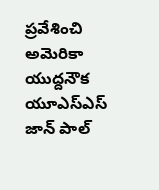ప్రవేశించి అమెరికా యుద్దనౌక యూఎస్ఎస్ జాన్ పాల్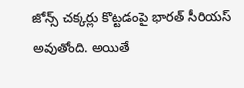జోన్స్ చక్కర్లు కొట్టడంపై భారత్ సీరియస్ అవుతోంది. అయితే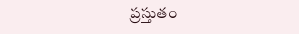ప్రస్తుతం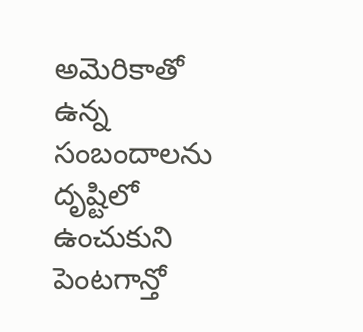అమెరికాతో ఉన్న సంబందాలను దృష్టిలో ఉంచుకుని పెంటగాన్తో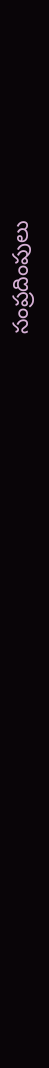సంప్రదింపులు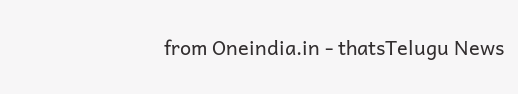from Oneindia.in - thatsTelugu News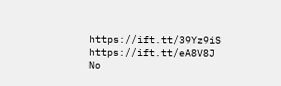https://ift.tt/39Yz9iS
https://ift.tt/eA8V8J
No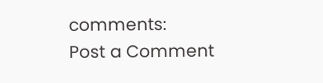comments:
Post a Comment